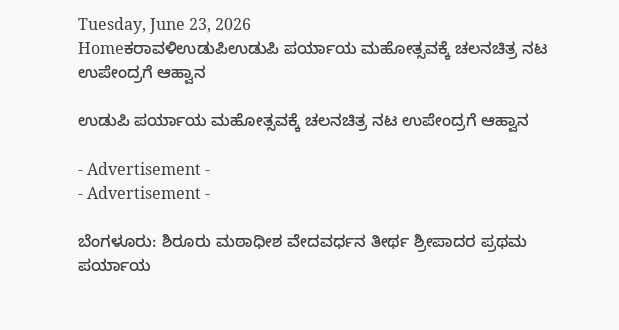Tuesday, June 23, 2026
Homeಕರಾವಳಿಉಡುಪಿಉಡುಪಿ ಪರ್ಯಾಯ ಮಹೋತ್ಸವಕ್ಕೆ ಚಲನಚಿತ್ರ ನಟ ಉಪೇಂದ್ರಗೆ ಆಹ್ವಾನ

ಉಡುಪಿ ಪರ್ಯಾಯ ಮಹೋತ್ಸವಕ್ಕೆ ಚಲನಚಿತ್ರ ನಟ ಉಪೇಂದ್ರಗೆ ಆಹ್ವಾನ

- Advertisement -
- Advertisement -

ಬೆಂಗಳೂರು: ಶಿರೂರು ಮಠಾಧೀಶ ವೇದವರ್ಧನ ತೀರ್ಥ ಶ್ರೀಪಾದರ ಪ್ರಥಮ ಪರ್ಯಾಯ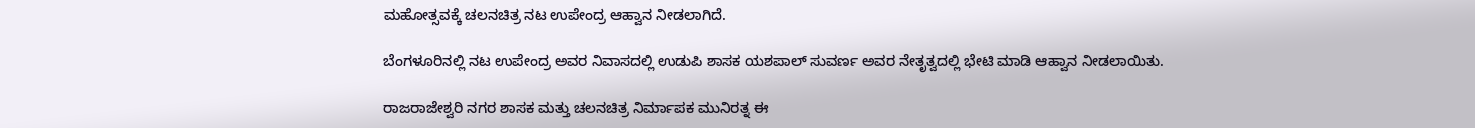ಮಹೋತ್ಸವಕ್ಕೆ ಚಲನಚಿತ್ರ ನಟ ಉಪೇಂದ್ರ ಆಹ್ವಾನ ನೀಡಲಾಗಿದೆ.

ಬೆಂಗಳೂರಿನಲ್ಲಿ ನಟ ಉಪೇಂದ್ರ ಅವರ ನಿವಾಸದಲ್ಲಿ ಉಡುಪಿ ಶಾಸಕ ಯಶಪಾಲ್ ಸುವರ್ಣ ಅವರ ನೇತೃತ್ವದಲ್ಲಿ ಭೇಟಿ ಮಾಡಿ ಆಹ್ವಾನ ನೀಡಲಾಯಿತು.

ರಾಜರಾಜೇಶ್ವರಿ ನಗರ ಶಾಸಕ ಮತ್ತು ಚಲನಚಿತ್ರ ನಿರ್ಮಾಪಕ ಮುನಿರತ್ನ ಈ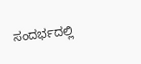ಸಂದರ್ಭದಲ್ಲಿ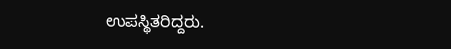ಉಪಸ್ಥಿತರಿದ್ದರು.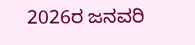2026ರ ಜನವರಿ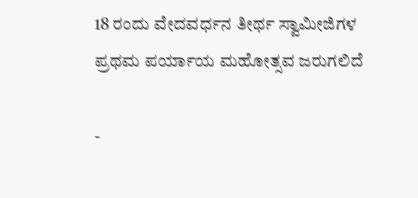18 ರಂದು ವೇದವರ್ಧನ ತೀರ್ಥ ಸ್ವಾಮೀಜಿಗಳ ಪ್ರಥಮ ಪರ್ಯಾಯ ಮಹೋತ್ಸವ ಜರುಗಲಿದೆ

-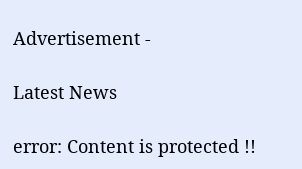Advertisement -

Latest News

error: Content is protected !!